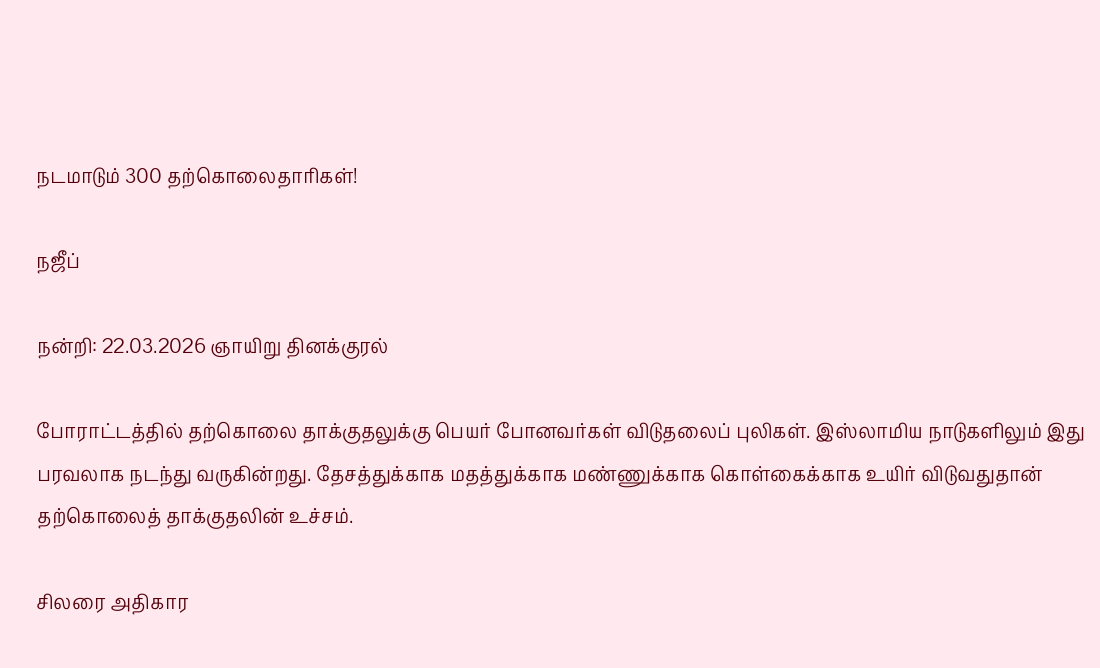நடமாடும் 300 தற்கொலைதாரிகள்!

நஜீப்

நன்றி: 22.03.2026 ஞாயிறு தினக்குரல்

போராட்டத்தில் தற்கொலை தாக்குதலுக்கு பெயர் போனவர்கள் விடுதலைப் புலிகள். இஸ்லாமிய நாடுகளிலும் இது பரவலாக நடந்து வருகின்றது. தேசத்துக்காக மதத்துக்காக மண்ணுக்காக கொள்கைக்காக உயிர் விடுவதுதான் தற்கொலைத் தாக்குதலின் உச்சம்.

சிலரை அதிகார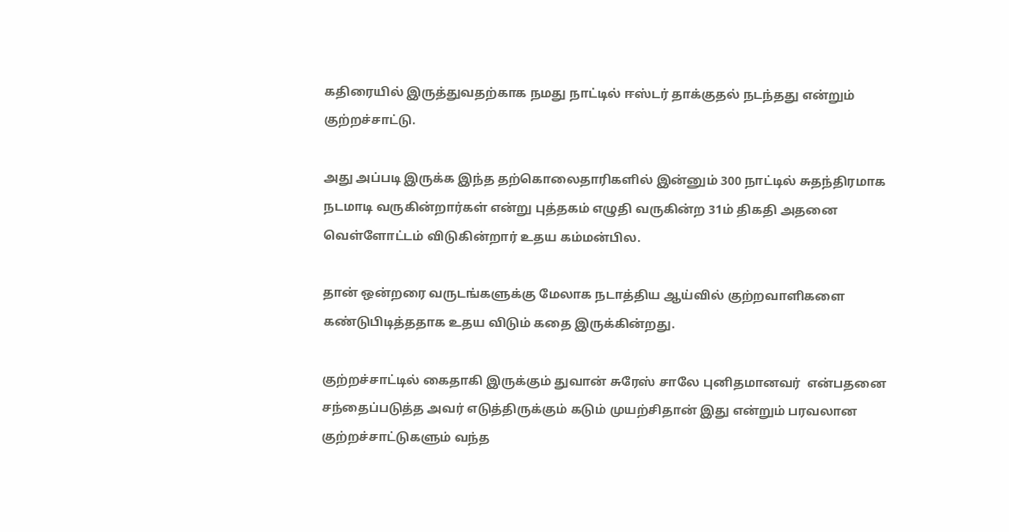கதிரையில் இருத்துவதற்காக நமது நாட்டில் ஈஸ்டர் தாக்குதல் நடந்தது என்றும் குற்றச்சாட்டு.

அது அப்படி இருக்க இந்த தற்கொலைதாரிகளில் இன்னும் 300 நாட்டில் சுதந்திரமாக நடமாடி வருகின்றார்கள் என்று புத்தகம் எழுதி வருகின்ற 31ம் திகதி அதனை வெள்ளோட்டம் விடுகின்றார் உதய கம்மன்பில.

தான் ஒன்றரை வருடங்களுக்கு மேலாக நடாத்திய ஆய்வில் குற்றவாளிகளை  கண்டுபிடித்ததாக உதய விடும் கதை இருக்கின்றது.

குற்றச்சாட்டில் கைதாகி இருக்கும் துவான் சுரேஸ் சாலே புனிதமானவர்  என்பதனை சந்தைப்படுத்த அவர் எடுத்திருக்கும் கடும் முயற்சிதான் இது என்றும் பரவலான குற்றச்சாட்டுகளும் வந்த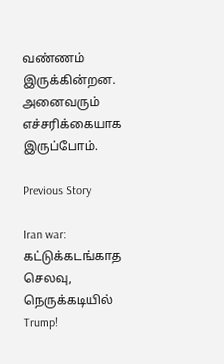வண்ணம் இருக்கின்றன. அனைவரும் எச்சரிக்கையாக இருப்போம்.

Previous Story

Iran war: கட்டுக்கடங்காத செலவு, நெருக்கடியில் Trump!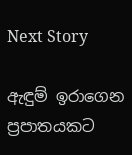Next Story

ඇඳුම් ඉරාගෙන ප්‍රපාතයකට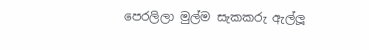පෙරලිලා මුල්ම සැකකරු ඇල්ලූ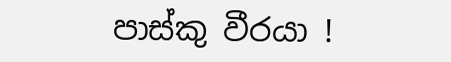පාස්කු වීරයා !